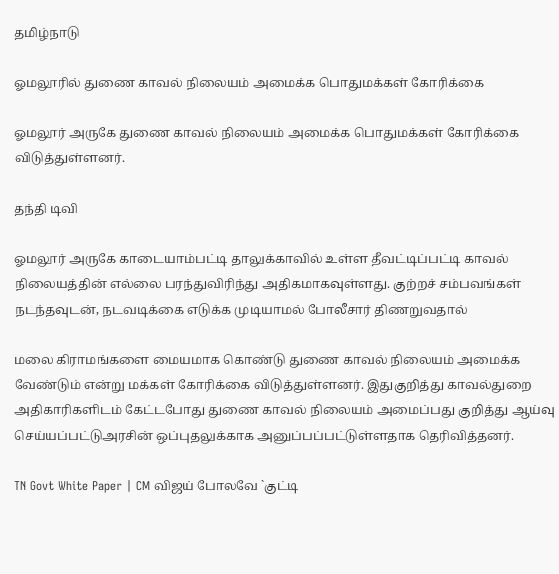தமிழ்நாடு

ஓமலூரில் துணை காவல் நிலையம் அமைக்க பொதுமக்கள் கோரிக்கை

ஓமலூர் அருகே துணை காவல் நிலையம் அமைக்க பொதுமக்கள் கோரிக்கை விடுத்துள்ளனர்.

தந்தி டிவி

ஓமலூர் அருகே காடையாம்பட்டி தாலுக்காவில் உள்ள தீவட்டிப்பட்டி காவல் நிலையத்தின் எல்லை பரந்துவிரிந்து அதிகமாகவுள்ளது. குற்றச் சம்பவங்கள் நடந்தவுடன், நடவடிக்கை எடுக்க முடியாமல் போலீசார் திணறுவதால்

மலை கிராமங்களை மையமாக கொண்டு துணை காவல் நிலையம் அமைக்க வேண்டும் என்று மக்கள் கோரிக்கை விடுத்துள்ளனர். இதுகுறித்து காவல்துறை அதிகாரிகளிடம் கேட்டபோது துணை காவல் நிலையம் அமைப்பது குறித்து ஆய்வு செய்யப்பட்டுஅரசின் ஒப்புதலுக்காக அனுப்பப்பட்டுள்ளதாக தெரிவித்தனர்.

TN Govt White Paper | CM விஜய் போலவே `குட்டி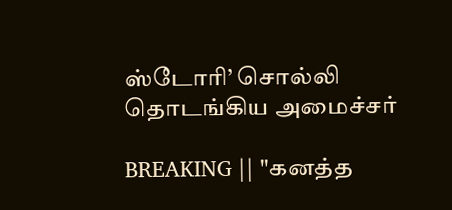ஸ்டோரி’ சொல்லி தொடங்கிய அமைச்சர்

BREAKING || "கனத்த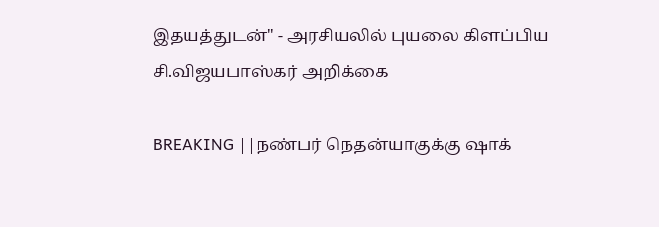இதயத்துடன்" - அரசியலில் புயலை கிளப்பிய சி.விஜயபாஸ்கர் அறிக்கை

BREAKING ||நண்பர் நெதன்யாகுக்கு ஷாக்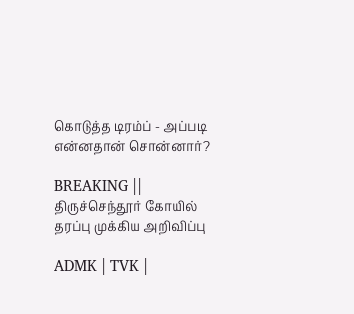கொடுத்த டிரம்ப் - அப்படி என்னதான் சொன்னார்?

BREAKING || திருச்செந்தூர் கோயில் தரப்பு முக்கிய அறிவிப்பு

ADMK | TVK |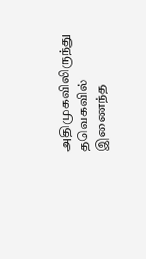அதிமுகவிலிருந்து தவெகவில் இணைந்த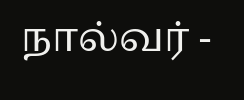நால்வர் -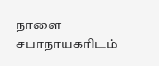நாளை சபாநாயகரிடம்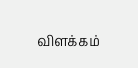விளக்கம்